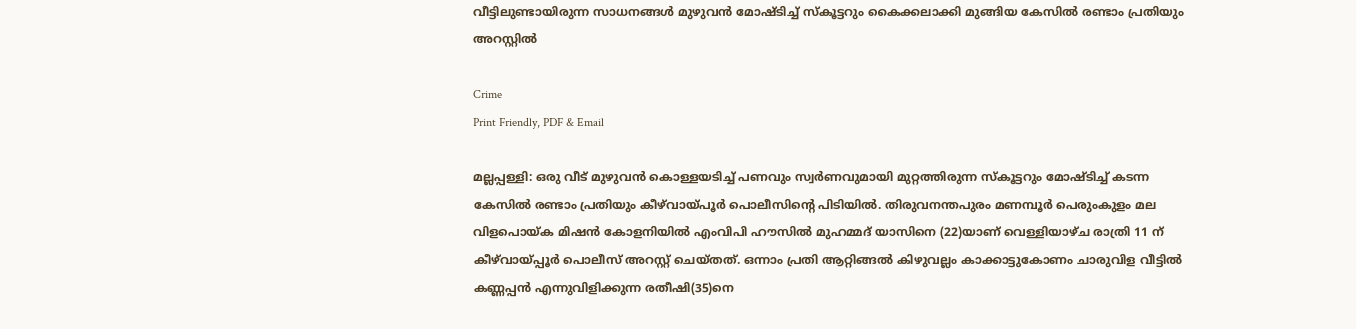വീട്ടിലുണ്ടായിരുന്ന സാധനങ്ങൾ മുഴുവൻ മോഷ്ടിച്ച് സ്‌കൂട്ടറും കൈക്കലാക്കി മുങ്ങിയ കേസിൽ രണ്ടാം പ്രതിയും അറസ്റ്റിൽ

Crime
Print Friendly, PDF & Email

മല്ലപ്പള്ളി: ഒരു വീട് മുഴുവൻ കൊള്ളയടിച്ച് പണവും സ്വർണവുമായി മുറ്റത്തിരുന്ന സ്‌കൂട്ടറും മോഷ്ടിച്ച് കടന്ന കേസിൽ രണ്ടാം പ്രതിയും കീഴ്‌വായ്പൂർ പൊലീസിന്റെ പിടിയിൽ. തിരുവനന്തപുരം മണമ്പൂർ പെരുംകുളം മല വിളപൊയ്ക മിഷൻ കോളനിയിൽ എംവിപി ഹൗസിൽ മുഹമ്മദ് യാസിനെ (22)യാണ് വെള്ളിയാഴ്ച രാത്രി 11 ന് കീഴ്‌വായ്പ്പൂർ പൊലീസ് അറസ്റ്റ് ചെയ്തത്. ഒന്നാം പ്രതി ആറ്റിങ്ങൽ കിഴുവല്ലം കാക്കാട്ടുകോണം ചാരുവിള വീട്ടിൽ കണ്ണപ്പൻ എന്നുവിളിക്കുന്ന രതീഷി(35)നെ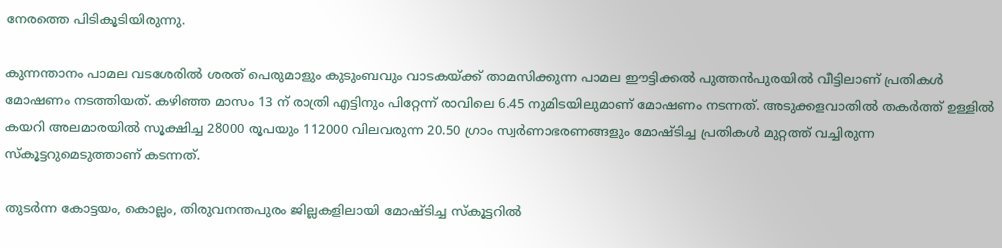നേരത്തെ പിടികൂടിയിരുന്നു.

കുന്നന്താനം പാമല വടശേരിൽ ശരത് പെരുമാളും കുടുംബവും വാടകയ്ക്ക് താമസിക്കുന്ന പാമല ഈട്ടിക്കൽ പുത്തൻപുരയിൽ വീട്ടിലാണ് പ്രതികൾ മോഷണം നടത്തിയത്. കഴിഞ്ഞ മാസം 13 ന് രാത്രി എട്ടിനും പിറ്റേന്ന് രാവിലെ 6.45 നുമിടയിലുമാണ് മോഷണം നടന്നത്. അടുക്കളവാതിൽ തകർത്ത് ഉള്ളിൽ കയറി അലമാരയിൽ സൂക്ഷിച്ച 28000 രൂപയും 112000 വിലവരുന്ന 20.50 ഗ്രാം സ്വർണാഭരണങ്ങളും മോഷ്ടിച്ച പ്രതികൾ മുറ്റത്ത് വച്ചിരുന്ന സ്‌കൂട്ടറുമെടുത്താണ് കടന്നത്.

തുടർന്ന കോട്ടയം, കൊല്ലം, തിരുവനന്തപുരം ജില്ലകളിലായി മോഷ്ടിച്ച സ്‌കൂട്ടറിൽ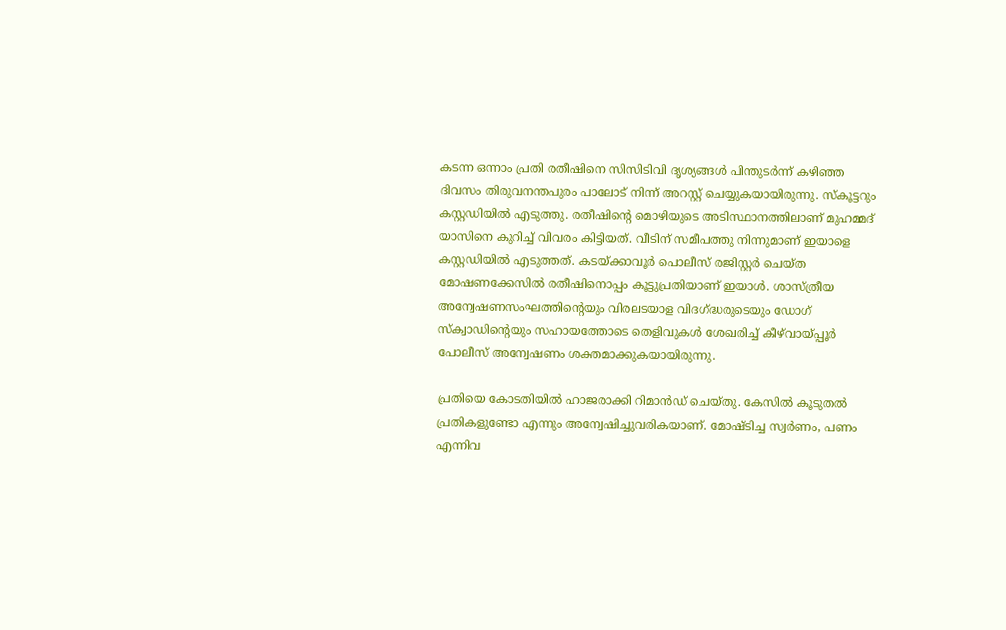കടന്ന ഒന്നാം പ്രതി രതീഷിനെ സിസിടിവി ദൃശ്യങ്ങൾ പിന്തുടർന്ന് കഴിഞ്ഞ ദിവസം തിരുവനന്തപുരം പാലോട് നിന്ന് അറസ്റ്റ് ചെയ്യുകയായിരുന്നു. സ്‌കൂട്ടറും കസ്റ്റഡിയിൽ എടുത്തു. രതീഷിന്റെ മൊഴിയുടെ അടിസ്ഥാനത്തിലാണ് മുഹമ്മദ് യാസിനെ കുറിച്ച് വിവരം കിട്ടിയത്. വീടിന് സമീപത്തു നിന്നുമാണ് ഇയാളെ കസ്റ്റഡിയിൽ എടുത്തത്. കടയ്ക്കാവൂർ പൊലീസ് രജിസ്റ്റർ ചെയ്ത മോഷണക്കേസിൽ രതീഷിനൊപ്പം കൂട്ടുപ്രതിയാണ് ഇയാൾ. ശാസ്ത്രീയ അന്വേഷണസംഘത്തിന്റെയും വിരലടയാള വിദഗ്ദ്ധരുടെയും ഡോഗ് സ്‌ക്വാഡിന്റെയും സഹായത്തോടെ തെളിവുകൾ ശേഖരിച്ച് കീഴ്‌വായ്പ്പൂർ പോലീസ് അന്വേഷണം ശക്തമാക്കുകയായിരുന്നു.

പ്രതിയെ കോടതിയിൽ ഹാജരാക്കി റിമാൻഡ് ചെയ്തു. കേസിൽ കൂടുതൽ പ്രതികളുണ്ടോ എന്നും അന്വേഷിച്ചുവരികയാണ്. മോഷ്ടിച്ച സ്വർണം, പണം എന്നിവ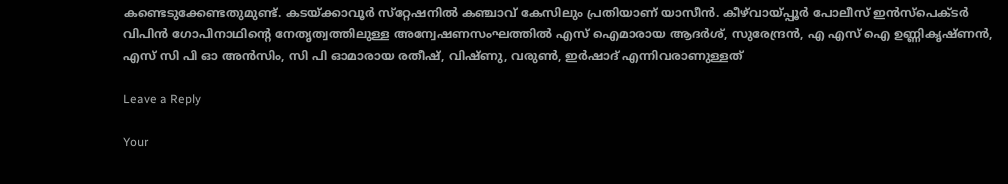കണ്ടെടുക്കേണ്ടതുമുണ്ട്. കടയ്ക്കാവൂർ സ്‌റ്റേഷനിൽ കഞ്ചാവ് കേസിലും പ്രതിയാണ് യാസീൻ. കീഴ്‌വായ്പ്പൂർ പോലീസ് ഇൻസ്‌പെക്ടർ വിപിൻ ഗോപിനാഥിന്റെ നേതൃത്വത്തിലുള്ള അന്വേഷണസംഘത്തിൽ എസ് ഐമാരായ ആദർശ്, സുരേന്ദ്രൻ, എ എസ് ഐ ഉണ്ണികൃഷ്ണൻ, എസ് സി പി ഓ അൻസിം, സി പി ഓമാരായ രതീഷ്, വിഷ്ണു, വരുൺ, ഇർഷാദ് എന്നിവരാണുള്ളത്

Leave a Reply

Your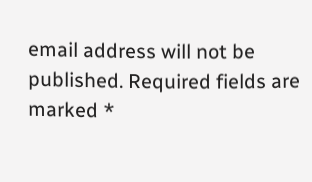email address will not be published. Required fields are marked *